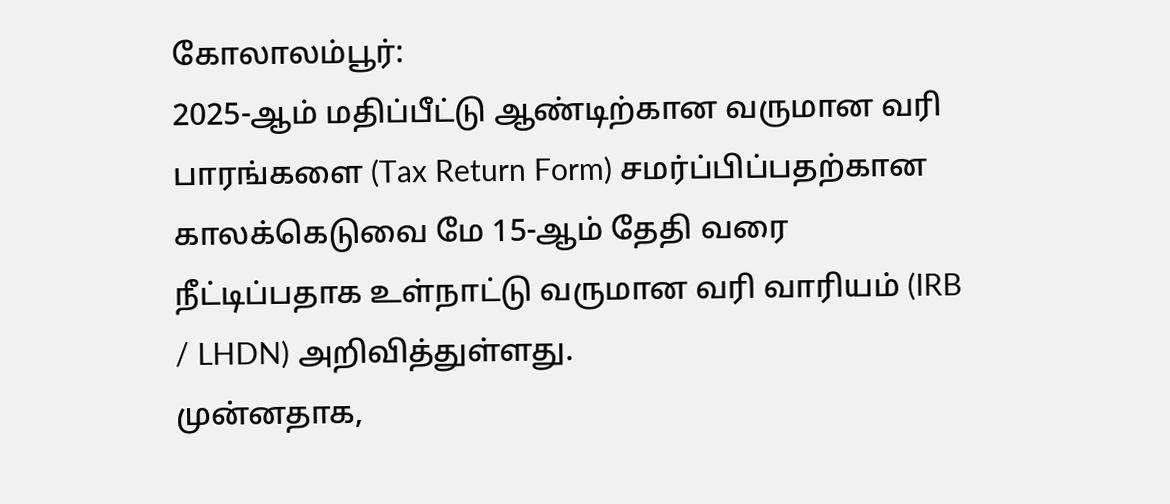கோலாலம்பூர்:
2025-ஆம் மதிப்பீட்டு ஆண்டிற்கான வருமான வரி பாரங்களை (Tax Return Form) சமர்ப்பிப்பதற்கான காலக்கெடுவை மே 15-ஆம் தேதி வரை நீட்டிப்பதாக உள்நாட்டு வருமான வரி வாரியம் (IRB / LHDN) அறிவித்துள்ளது.
முன்னதாக,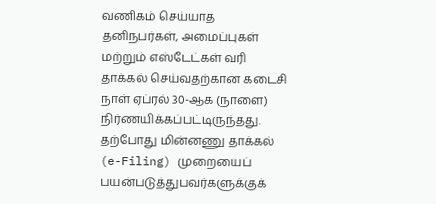வணிகம் செய்யாத தனிநபர்கள், அமைப்புகள் மற்றும் எஸ்டேட்கள் வரி தாக்கல் செய்வதற்கான கடைசி நாள் ஏப்ரல் 30-ஆக (நாளை) நிர்ணயிக்கப்பட்டிருந்தது. தற்போது மின்னணு தாக்கல் (e-Filing) முறையைப் பயன்படுத்துபவர்களுக்குக்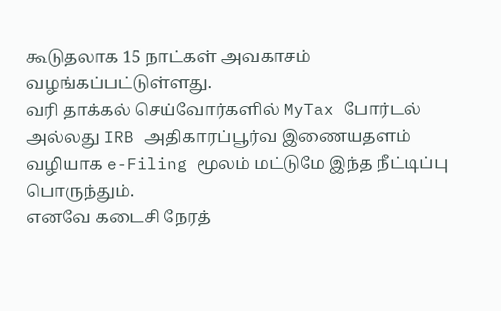கூடுதலாக 15 நாட்கள் அவகாசம் வழங்கப்பட்டுள்ளது.
வரி தாக்கல் செய்வோர்களில் MyTax போர்டல் அல்லது IRB அதிகாரப்பூர்வ இணையதளம் வழியாக e-Filing மூலம் மட்டுமே இந்த நீட்டிப்பு பொருந்தும்.
எனவே கடைசி நேரத்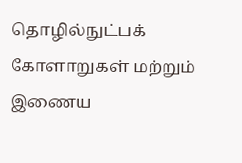தொழில்நுட்பக் கோளாறுகள் மற்றும் இணைய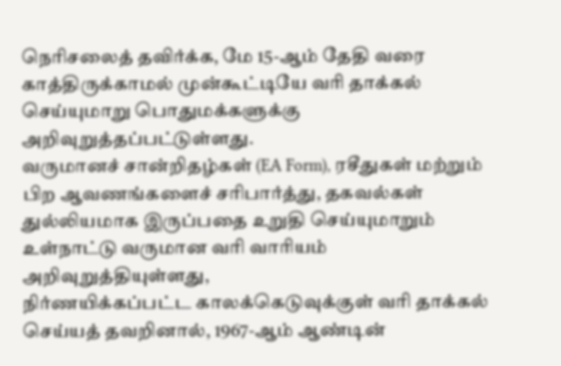நெரிசலைத் தவிர்க்க, மே 15-ஆம் தேதி வரை காத்திருக்காமல் முன்கூட்டியே வரி தாக்கல் செய்யுமாறு பொதுமக்களுக்கு அறிவுறுத்தப்பட்டுள்ளது.
வருமானச் சான்றிதழ்கள் (EA Form), ரசீதுகள் மற்றும் பிற ஆவணங்களைச் சரிபார்த்து, தகவல்கள் துல்லியமாக இருப்பதை உறுதி செய்யுமாறும் உள்நாட்டு வருமான வரி வாரியம் அறிவுறுத்தியுள்ளது,
நிர்ணயிக்கப்பட்ட காலக்கெடுவுக்குள் வரி தாக்கல் செய்யத் தவறினால், 1967-ஆம் ஆண்டின்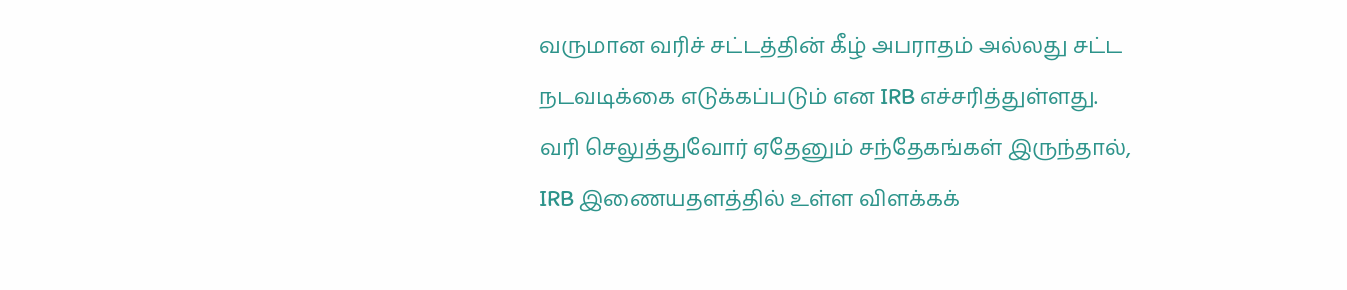வருமான வரிச் சட்டத்தின் கீழ் அபராதம் அல்லது சட்ட நடவடிக்கை எடுக்கப்படும் என IRB எச்சரித்துள்ளது.
வரி செலுத்துவோர் ஏதேனும் சந்தேகங்கள் இருந்தால், IRB இணையதளத்தில் உள்ள விளக்கக்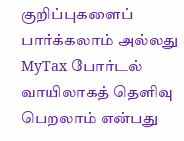குறிப்புகளைப் பார்க்கலாம் அல்லது MyTax போர்டல் வாயிலாகத் தெளிவு பெறலாம் என்பது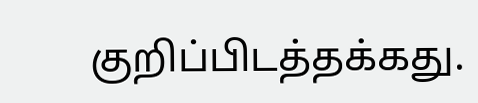குறிப்பிடத்தக்கது.